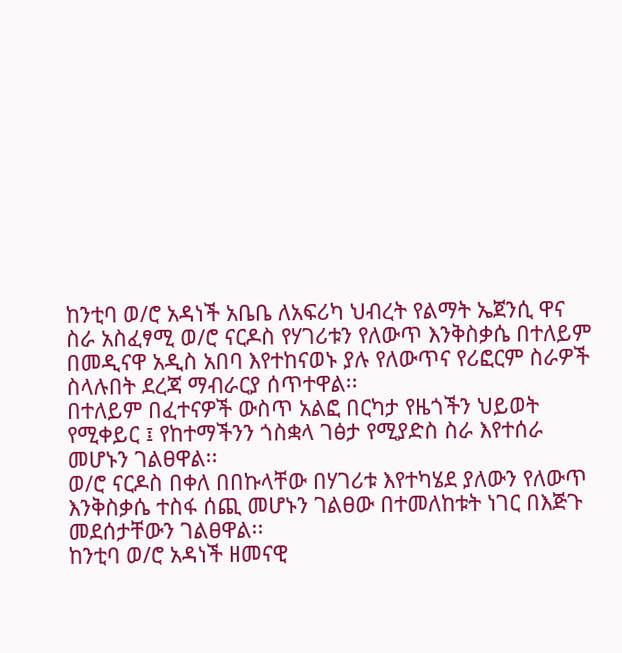ከንቲባ ወ/ሮ አዳነች አቤቤ ለአፍሪካ ህብረት የልማት ኤጀንሲ ዋና ስራ አስፈፃሚ ወ/ሮ ናርዶስ የሃገሪቱን የለውጥ እንቅስቃሴ በተለይም በመዲናዋ አዲስ አበባ እየተከናወኑ ያሉ የለውጥና የሪፎርም ስራዎች ስላሉበት ደረጃ ማብራርያ ሰጥተዋል፡፡
በተለይም በፈተናዎች ውስጥ አልፎ በርካታ የዜጎችን ህይወት የሚቀይር ፤ የከተማችንን ጎስቋላ ገፅታ የሚያድስ ስራ እየተሰራ መሆኑን ገልፀዋል፡፡
ወ/ሮ ናርዶስ በቀለ በበኩላቸው በሃገሪቱ እየተካሄደ ያለውን የለውጥ እንቅስቃሴ ተስፋ ሰጪ መሆኑን ገልፀው በተመለከቱት ነገር በእጅጉ መደሰታቸውን ገልፀዋል፡፡
ከንቲባ ወ/ሮ አዳነች ዘመናዊ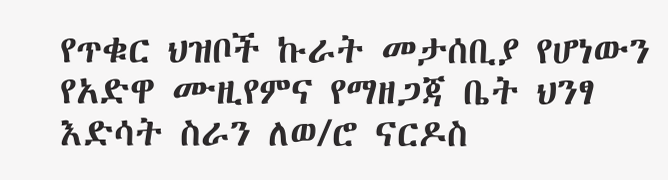የጥቁር ህዝቦች ኩራት መታሰቢያ የሆነውን የአድዋ ሙዚየምና የማዘጋጃ ቤት ህንፃ እድሳት ስራን ለወ/ሮ ናርዶስ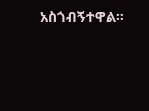አስጎብኝተዋል፡፡